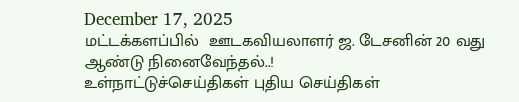December 17, 2025
மட்டக்களப்பில்  ஊடகவியலாளர் ஜ. டேசனின் 20 வது ஆண்டு நினைவேந்தல்..!
உள்நாட்டுச்செய்திகள் புதிய செய்திகள்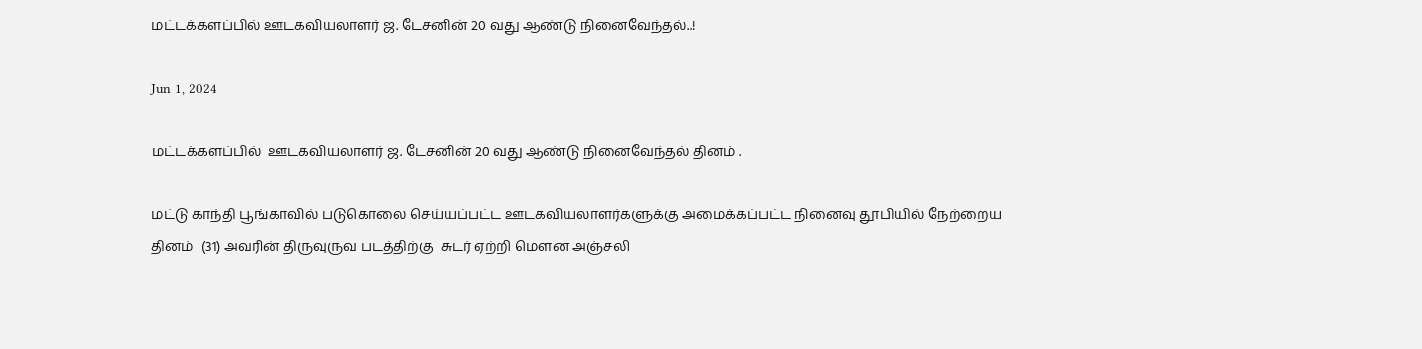மட்டக்களப்பில் ஊடகவியலாளர் ஜ. டேசனின் 20 வது ஆண்டு நினைவேந்தல்..!

Jun 1, 2024

மட்டக்களப்பில்  ஊடகவியலாளர் ஜ. டேசனின் 20 வது ஆண்டு நினைவேந்தல் தினம் .

மட்டு காந்தி பூங்காவில் படுகொலை செய்யப்பட்ட ஊடகவியலாளர்களுக்கு அமைக்கப்பட்ட நினைவு தூபியில் நேற்றைய தினம்  (31) அவரின் திருவுருவ படத்திற்கு  சுடர் ஏற்றி மௌன அஞ்சலி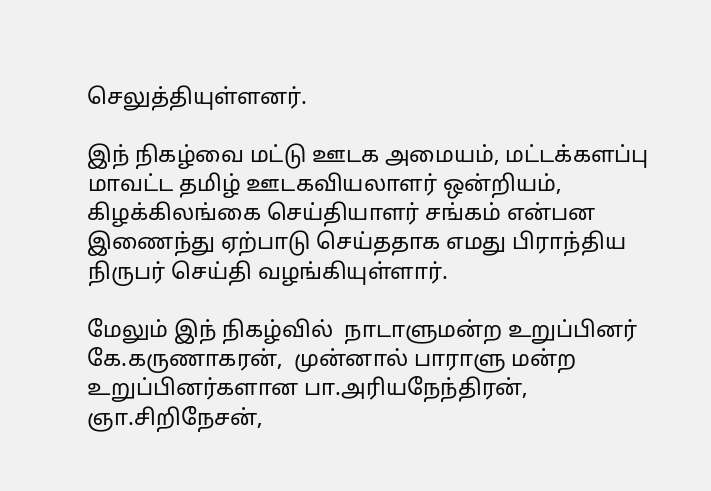செலுத்தியுள்ளனர்.

இந் நிகழ்வை மட்டு ஊடக அமையம், மட்டக்களப்பு மாவட்ட தமிழ் ஊடகவியலாளர் ஒன்றியம், கிழக்கிலங்கை செய்தியாளர் சங்கம் என்பன இணைந்து ஏற்பாடு செய்ததாக எமது பிராந்திய நிருபர் செய்தி வழங்கியுள்ளார்.

மேலும் இந் நிகழ்வில்  நாடாளுமன்ற உறுப்பினர் கே.கருணாகரன்,  முன்னால் பாராளு மன்ற உறுப்பினர்களான பா.அரியநேந்திரன், ஞா.சிறிநேசன்,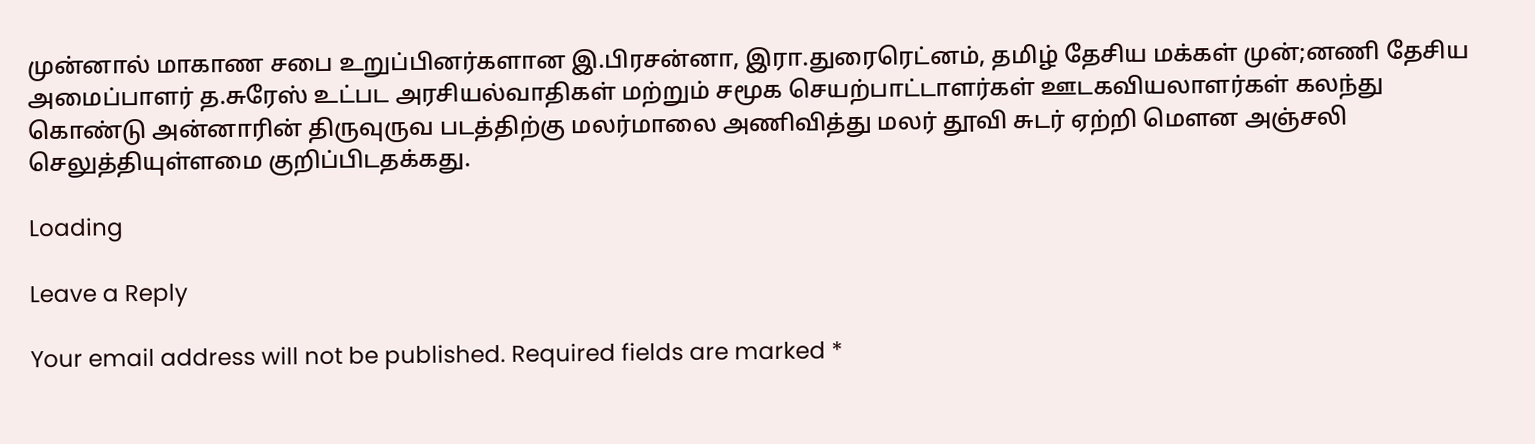முன்னால் மாகாண சபை உறுப்பினர்களான இ.பிரசன்னா, இரா.துரைரெட்னம், தமிழ் தேசிய மக்கள் முன்;னணி தேசிய அமைப்பாளர் த.சுரேஸ் உட்பட அரசியல்வாதிகள் மற்றும் சமூக செயற்பாட்டாளர்கள் ஊடகவியலாளர்கள் கலந்து கொண்டு அன்னாரின் திருவுருவ படத்திற்கு மலர்மாலை அணிவித்து மலர் தூவி சுடர் ஏற்றி மௌன அஞ்சலி செலுத்தியுள்ளமை குறிப்பிடதக்கது.

Loading

Leave a Reply

Your email address will not be published. Required fields are marked *